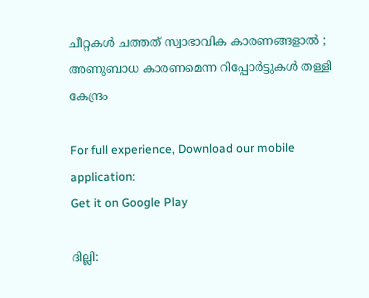ചീറ്റകൾ ചത്തത് സ്വാഭാവിക കാരണങ്ങളാൽ ; അണുബാധ കാരണമെന്ന റിപ്പോ‍ർട്ടുകൾ തള്ളി കേന്ദ്രം

For full experience, Download our mobile application:
Get it on Google Play

ദില്ലി: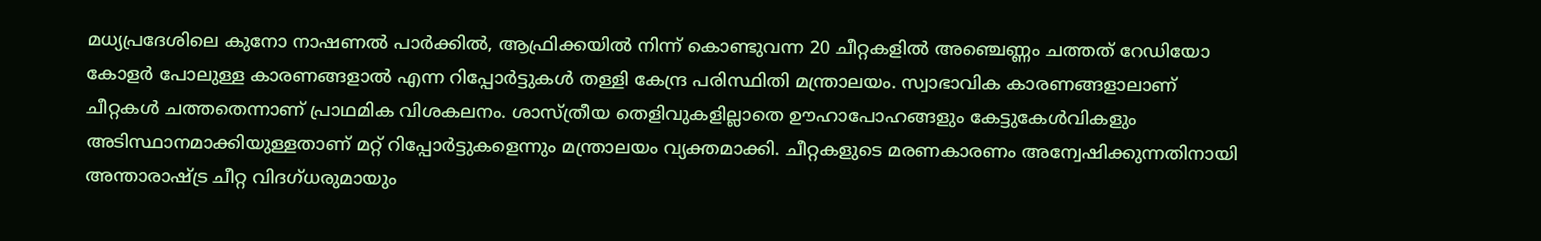മധ്യപ്രദേശിലെ കുനോ നാഷണല്‍ പാര്‍ക്കില്‍, ആഫ്രിക്കയില്‍ നിന്ന് കൊണ്ടുവന്ന 20 ചീറ്റകളില്‍ അഞ്ചെണ്ണം ചത്തത് റേഡിയോ കോളര്‍ പോലുള്ള കാരണങ്ങളാല്‍ എന്ന റിപ്പോര്‍ട്ടുകള്‍ തള്ളി കേന്ദ്ര പരിസ്ഥിതി മന്ത്രാലയം. സ്വാഭാവിക കാരണങ്ങളാലാണ് ചീറ്റകള്‍ ചത്തതെന്നാണ് പ്രാഥമിക വിശകലനം. ശാസ്ത്രീയ തെളിവുകളില്ലാതെ ഊഹാപോഹങ്ങളും കേട്ടുകേള്‍വികളും അടിസ്ഥാനമാക്കിയുള്ളതാണ് മറ്റ് റിപ്പോര്‍ട്ടുകളെന്നും മന്ത്രാലയം വ്യക്തമാക്കി. ചീറ്റകളുടെ മരണകാരണം അന്വേഷിക്കുന്നതിനായി അന്താരാഷ്ട്ര ചീറ്റ വിദഗ്ധരുമായും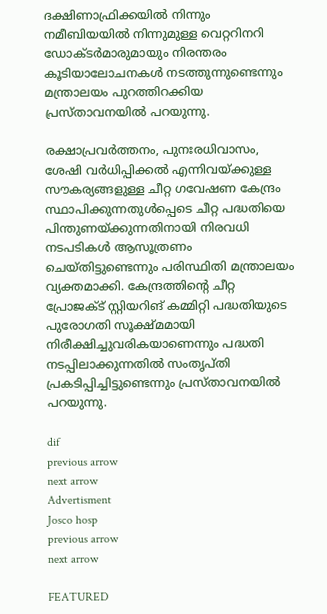ദക്ഷിണാഫ്രിക്കയില്‍ നിന്നും നമീബിയയില്‍ നിന്നുമുള്ള വെറ്ററിനറി ഡോക്ടര്‍മാരുമായും നിരന്തരം കൂടിയാലോചനകള്‍ നടത്തുന്നുണ്ടെന്നും മന്ത്രാലയം പുറത്തിറക്കിയ പ്രസ്താവനയില്‍ പറയുന്നു.

രക്ഷാപ്രവര്‍ത്തനം, പുനഃരധിവാസം, ശേഷി വര്‍ധിപ്പിക്കല്‍ എന്നിവയ്ക്കുള്ള സൗകര്യങ്ങളുള്ള ചീറ്റ ഗവേഷണ കേന്ദ്രം സ്ഥാപിക്കുന്നതുള്‍പ്പെടെ ചീറ്റ പദ്ധതിയെ പിന്തുണയ്ക്കുന്നതിനായി നിരവധി നടപടികള്‍ ആസൂത്രണം ചെയ്തിട്ടുണ്ടെന്നും പരിസ്ഥിതി മന്ത്രാലയം വ്യക്തമാക്കി. കേന്ദ്രത്തിന്റെ ചീറ്റ പ്രോജക്ട് സ്റ്റിയറിങ് കമ്മിറ്റി പദ്ധതിയുടെ പുരോഗതി സൂക്ഷ്മമായി നിരീക്ഷിച്ചുവരികയാണെന്നും പദ്ധതി നടപ്പിലാക്കുന്നതില്‍ സംതൃപ്തി പ്രകടിപ്പിച്ചിട്ടുണ്ടെന്നും പ്രസ്താവനയില്‍ പറയുന്നു.

dif
previous arrow
next arrow
Advertisment
Josco hosp
previous arrow
next arrow

FEATURED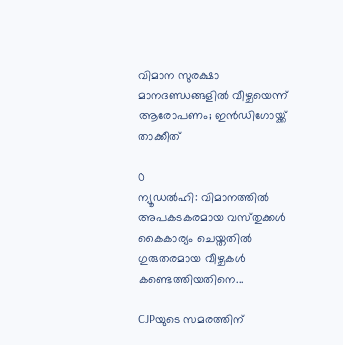വിമാന സുരക്ഷാ മാനദണ്ഡങ്ങളിൽ വീഴ്ചയെന്ന് ആരോപണം; ഇൻഡിഗോയ്ക്ക് താക്കീത്

0
ന്യൂഡൽഹി: വിമാനത്തിൽ അപകടകരമായ വസ്‌തുക്കൾ കൈകാര്യം ചെയ്തതിൽ ഗുരുതരമായ വീഴ്ചകൾ കണ്ടെത്തിയതിനെ...

CJPയുടെ സമരത്തിന്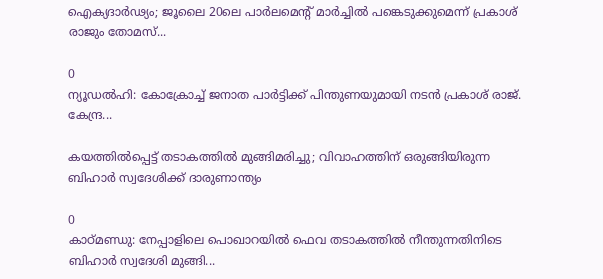ഐക്യദാർഢ്യം; ജൂലൈ 20ലെ പാർലമെന്റ് മാർച്ചിൽ പങ്കെടുക്കുമെന്ന് പ്രകാശ് രാജും തോമസ്...

0
ന്യൂഡൽഹി: കോക്രോച്ച് ജനാത പാര്‍ട്ടിക്ക് പിന്തുണയുമായി നടന്‍ പ്രകാശ് രാജ്. കേന്ദ്ര...

കയത്തിൽപ്പെട്ട് തടാകത്തിൽ മുങ്ങിമരിച്ചു; വിവാഹത്തിന് ഒരുങ്ങിയിരുന്ന ബിഹാർ സ്വദേശിക്ക് ദാരുണാന്ത്യം

0
കാഠ്മണ്ഡു: നേപ്പാളിലെ പൊഖാറയിൽ ഫെവ തടാകത്തില്‍ നീന്തുന്നതിനിടെ ബിഹാര്‍ സ്വദേശി മുങ്ങി...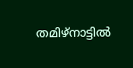തമിഴ്നാട്ടിൽ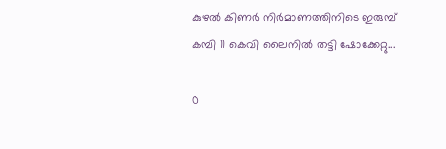കുഴൽ കിണർ നിർമാണത്തിനിടെ ഇരുമ്പ് കമ്പി 11 കെവി ലൈനിൽ തട്ടി ഷോക്കേറ്റു...

0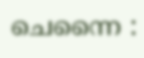ചെന്നൈ :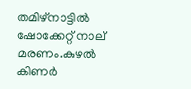തമിഴ്നാട്ടിൽ ഷോക്കേറ്റ് നാല് മരണം.കുഴൽ കിണർ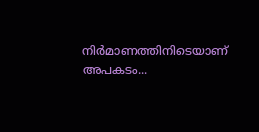നിർമാണത്തിനിടെയാണ് അപകടം...